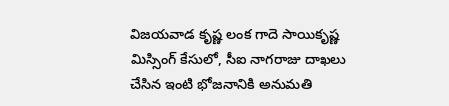విజయవాడ కృష్ణ లంక గాదె సాయికృష్ణ మిస్సింగ్ కేసులో, సీఐ నాగరాజు దాఖలు చేసిన ఇంటి భోజనానికి అనుమతి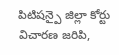పిటిషన్పై జిల్లా కోర్టు విచారణ జరిపి,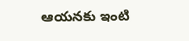ఆయనకు ఇంటి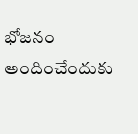భోజనం అందించేందుకు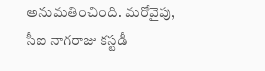అనుమతించింది. మరోవైపు, సీఐ నాగరాజు కస్టడీ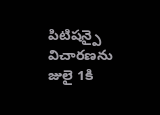పిటిషన్పై విచారణను జులై 1కి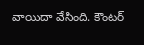వాయిదా వేసింది. కౌంటర్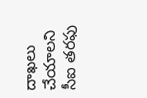దాఖలు చేయాలని సీఐ తరఫు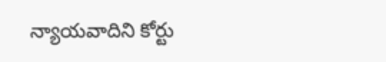న్యాయవాదిని కోర్టు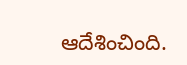ఆదేశించింది.